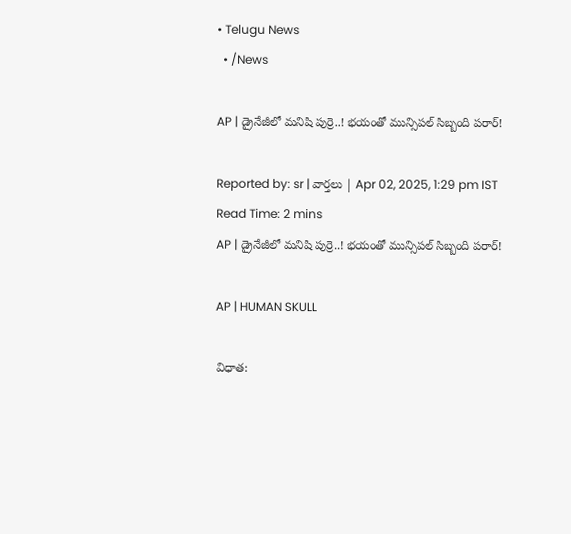• Telugu News
  • /News

AP | డ్రైనేజీలో మనిషి పుర్రె..! భయంతో మున్సిపల్ సిబ్బంది పరార్!

Reported by: sr | వార్త‌లు | Apr 02, 2025, 1:29 pm IST
Read Time: 2 mins
AP | డ్రైనేజీలో మనిషి పుర్రె..! భయంతో మున్సిపల్ సిబ్బంది పరార్!

AP | HUMAN SKULL

విధాత: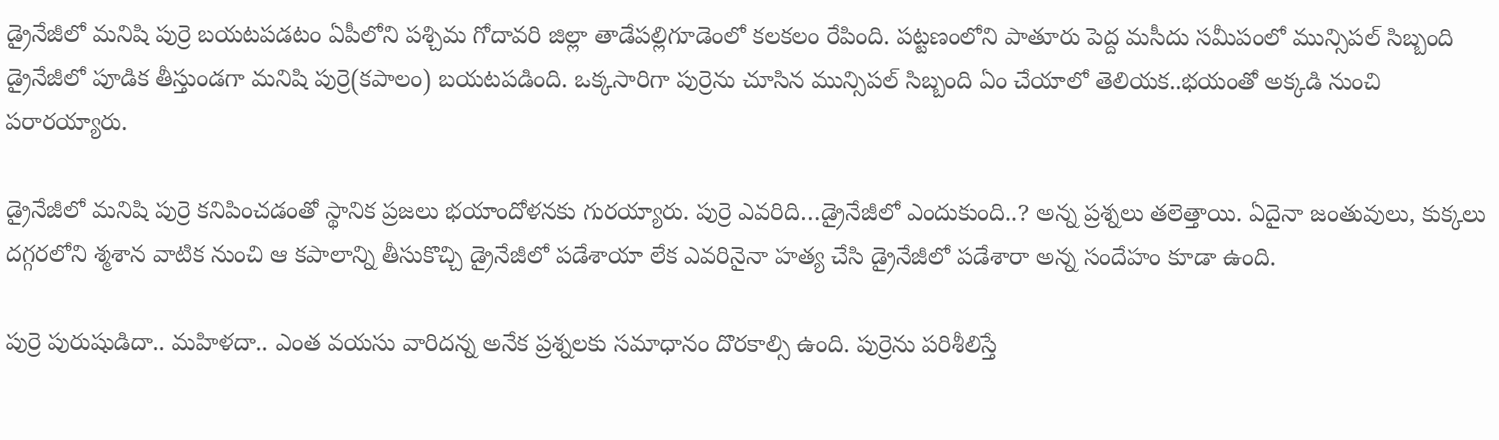డ్రైనేజీలో మనిషి పుర్రె బయటపడటం ఏపీలోని పశ్చిమ గోదావరి జిల్లా తాడేపల్లిగూడెంలో కలకలం రేపింది. పట్టణంలోని పాతూరు పెద్ద మసీదు సమీపంలో మున్సిపల్ సిబ్బంది డ్రైనేజీలో పూడిక తీస్తుండగా మనిషి పుర్రె(కపాలం) బయటపడింది. ఒక్కసారిగా పుర్రెను చూసిన మున్సిపల్ సిబ్బంది ఏం చేయాలో తెలియక..భయంతో అక్కడి నుంచి పరారయ్యారు.

డ్రైనేజీలో మనిషి పుర్రె కనిపించడంతో స్థానిక ప్రజలు భయాందోళనకు గురయ్యారు. పుర్రె ఎవరిది…డ్రైనేజీలో ఎందుకుంది..? అన్న ప్రశ్నలు తలెత్తాయి. ఏదైనా జంతువులు, కుక్కలు దగ్గరలోని శ్మశాన వాటిక నుంచి ఆ కపాలాన్ని తీసుకొచ్చి డ్రైనేజీలో పడేశాయా లేక ఎవరినైనా హత్య చేసి డ్రైనేజీలో పడేశారా అన్న సందేహం కూడా ఉంది.

పుర్రె పురుషుడిదా.. మహిళదా.. ఎంత వయసు వారిదన్న అనేక ప్రశ్నలకు సమాధానం దొరకాల్సి ఉంది. పుర్రెను పరిశీలిస్తే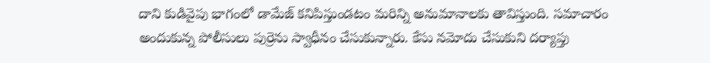దాని కుడివైపు భాగంలో డామేజ్ కనిపిస్తుండటం మరిన్ని అనుమానాలకు తావిస్తుంది. సమాచారం అందుకున్న పోలీసులు పుర్రెను స్వాధీనం చేసుకున్నారు. కేసు నమోదు చేసుకుని దర్యాప్తు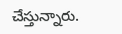చేస్తున్నారు.